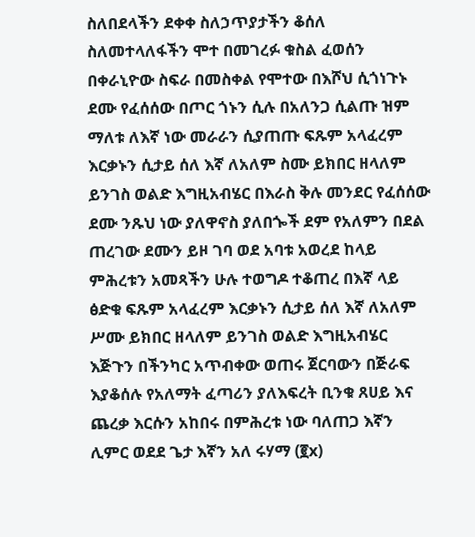ስለበደላችን ደቀቀ ስለኃጥያታችን ቆሰለ ስለመተላለፋችን ሞተ በመገረፉ ቁስል ፈወሰን በቀራኒዮው ስፍራ በመስቀል የሞተው በእሾህ ሲጎነጉኑ ደሙ የፈሰሰው በጦር ጎኑን ሲሉ በአለንጋ ሲልጡ ዝም ማለቱ ለእኛ ነው መራራን ሲያጠጡ ፍጹም አላፈረም እርቃኑን ሲታይ ሰለ እኛ ለአለም ስሙ ይክበር ዘላለም ይንገስ ወልድ እግዚአብሄር በእራስ ቅሉ መንደር የፈሰሰው ደሙ ንጹህ ነው ያለዋኖስ ያለበጐች ደም የአለምን በደል ጠረገው ደሙን ይዞ ገባ ወደ አባቱ አወረደ ከላይ ምሕረቱን አመጻችን ሁሉ ተወግዶ ተቆጠረ በእኛ ላይ ፅድቁ ፍጹም አላፈረም እርቃኑን ሲታይ ሰለ እኛ ለአለም ሥሙ ይክበር ዘላለም ይንገስ ወልድ እግዚአብሄር እጅጉን በችንካር አጥብቀው ወጠሩ ጀርባውን በጅራፍ እያቆሰሉ የአለማት ፈጣሪን ያለእፍረት ቢንቁ ጸሀይ እና ጨረቃ እርሱን አከበሩ በምሕረቱ ነው ባለጠጋ እኛን ሊምር ወደደ ጌታ እኛን አለ ሩሃማ (፪x)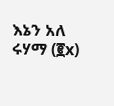እኔን አለ ሩሃማ (፪x)